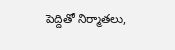పెద్దితో నిర్మాతలు,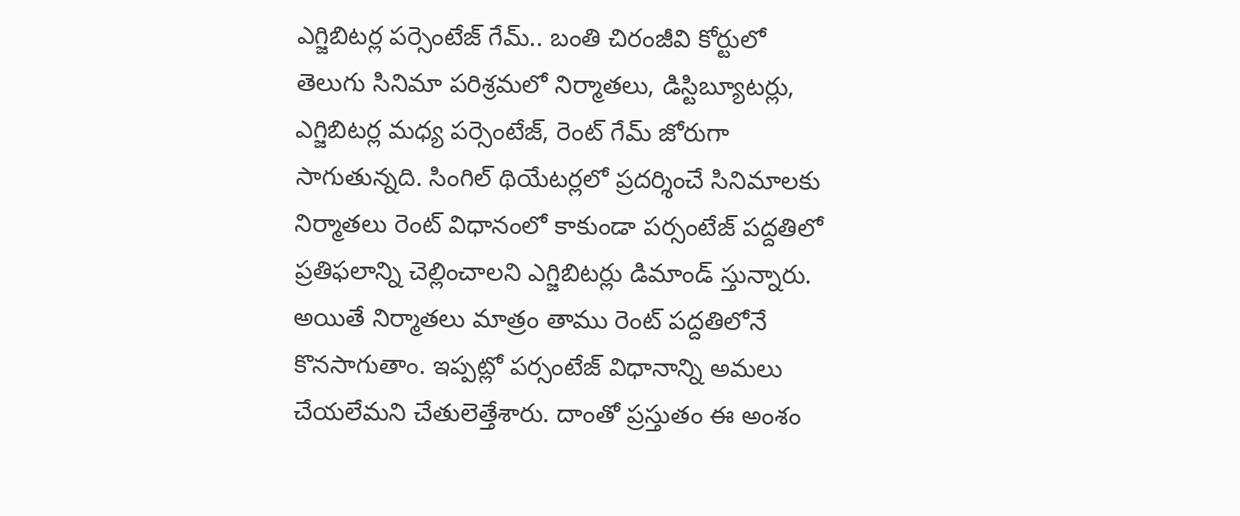ఎగ్జిబిటర్ల పర్సెంటేజ్ గేమ్.. బంతి చిరంజీవి కోర్టులో
తెలుగు సినిమా పరిశ్రమలో నిర్మాతలు, డిస్టిబ్యూటర్లు, ఎగ్జిబిటర్ల మధ్య పర్సెంటేజ్, రెంట్ గేమ్ జోరుగా సాగుతున్నది. సింగిల్ థియేటర్లలో ప్రదర్శించే సినిమాలకు నిర్మాతలు రెంట్ విధానంలో కాకుండా పర్సంటేజ్ పద్దతిలో ప్రతిఫలాన్ని చెల్లించాలని ఎగ్జిబిటర్లు డిమాండ్ స్తున్నారు. అయితే నిర్మాతలు మాత్రం తాము రెంట్ పద్దతిలోనే కొనసాగుతాం. ఇప్పట్లో పర్సంటేజ్ విధానాన్ని అమలు చేయలేమని చేతులెత్తేశారు. దాంతో ప్రస్తుతం ఈ అంశం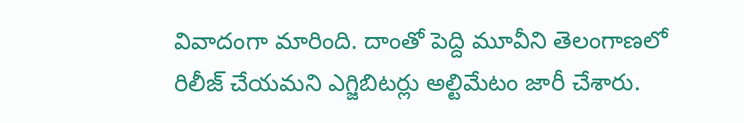వివాదంగా మారింది. దాంతో పెద్ది మూవీని తెలంగాణలో రిలీజ్ చేయమని ఎగ్జిబిటర్లు అల్టిమేటం జారీ చేశారు.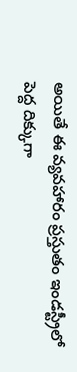అయితే ఈ వ్యవహారం ప్రస్తుతం ఇండస్ట్రీలో పెద్ద దిక్కుగా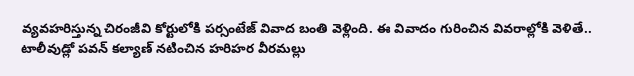వ్యవహరిస్తున్న చిరంజీవి కోర్టులోకి పర్సంటేజ్ వివాద బంతి వెళ్లింది. ఈ వివాదం గురించిన వివరాల్లోకి వెళితే..
టాలీవుడ్లో పవన్ కల్యాణ్ నటించిన హరిహర వీరమల్లు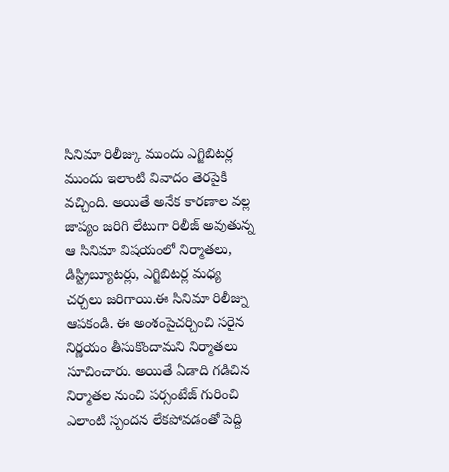సినిమా రిలీజ్కు ముందు ఎగ్జిబిటర్ల ముందు ఇలాంటి వివాదం తెరపైకి వచ్చింది. అయితే అనేక కారణాల వల్ల జాప్యం జరిగి లేటుగా రిలీజ్ అవుతున్న ఆ సినిమా విషయంలో నిర్మాతలు, డిస్ట్రిబ్యూటర్లు, ఎగ్జిబిటర్ల మధ్య చర్చలు జరిగాయి.ఈ సినిమా రిలీజ్ను ఆపకండి. ఈ అంశంపైచర్చించి సరైన నిర్ణయం తీసుకొందామని నిర్మాతలు సూచించారు. అయితే ఏడాది గడిచిన నిర్మాతల నుంచి పర్సంటేజ్ గురించి ఎలాంటి స్పందన లేకపోవడంతో పెద్ది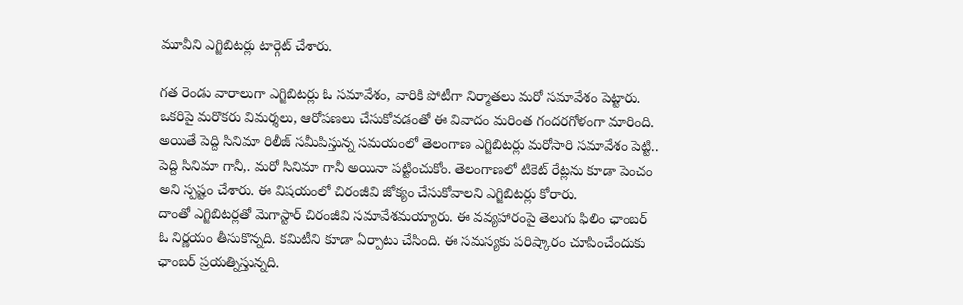మూవీని ఎగ్జిబిటర్లు టార్గెట్ చేశారు.

గత రెండు వారాలుగా ఎగ్జిబిటర్లు ఓ సమావేశం, వారికి పోటీగా నిర్మాతలు మరో సమావేశం పెట్టారు. ఒకరిపై మరొకరు విమర్శలు, ఆరోపణలు చేసుకోవడంతో ఈ వివాదం మరింత గందరగోళంగా మారింది. అయితే పెద్ది సినిమా రిలీజ్ సమీపిస్తున్న సమయంలో తెలంగాణ ఎగ్జిబిటర్లు మరోసారి సమావేశం పెట్టి.. పెద్ది సినిమా గానీ,. మరో సినిమా గానీ అయినా పట్టించుకోం. తెలంగాణలో టికెట్ రేట్లను కూడా పెంచం అని స్పష్టం చేశారు. ఈ విషయంలో చిరంజీవి జోక్యం చేసుకోవాలని ఎగ్జిబిటర్లు కోరారు.
దాంతో ఎగ్జిబిటర్లతో మెగాస్టార్ చిరంజీవి సమావేశమయ్యారు. ఈ వవ్యహారంపై తెలుగు ఫిలిం ఛాంబర్ ఓ నిర్ణయం తీసుకొన్నది. కమిటీని కూడా ఏర్పాటు చేసింది. ఈ సమస్యకు పరిష్కారం చూపించేందుకు ఛాంబర్ ప్రయత్నిస్తున్నది.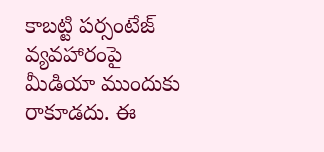కాబట్టి పర్సంటేజ్ వ్యవహారంపై మీడియా ముందుకు రాకూడదు. ఈ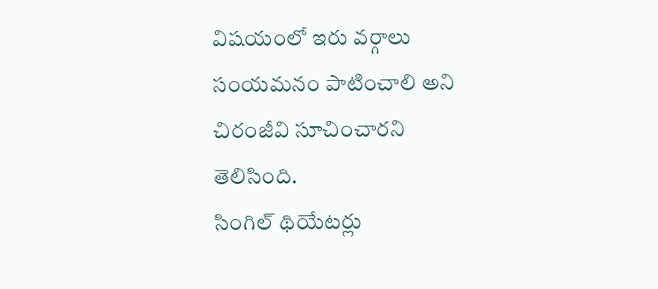విషయంలో ఇరు వర్గాలు సంయమనం పాటించాలి అని చిరంజీవి సూచించారని తెలిసింది.
సింగిల్ థియేటర్లు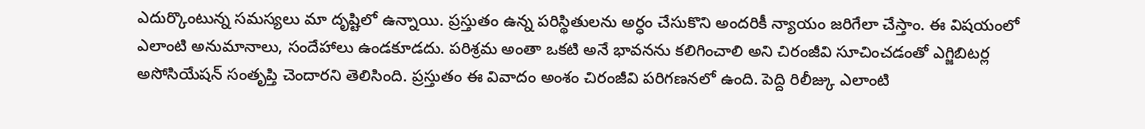ఎదుర్కొంటున్న సమస్యలు మా దృష్టిలో ఉన్నాయి. ప్రస్తుతం ఉన్న పరిస్థితులను అర్ధం చేసుకొని అందరికీ న్యాయం జరిగేలా చేస్తాం. ఈ విషయంలో ఎలాంటి అనుమానాలు, సందేహాలు ఉండకూడదు. పరిశ్రమ అంతా ఒకటి అనే భావనను కలిగించాలి అని చిరంజీవి సూచించడంతో ఎగ్జిబిటర్ల అసోసియేషన్ సంతృప్తి చెందారని తెలిసింది. ప్రస్తుతం ఈ వివాదం అంశం చిరంజీవి పరిగణనలో ఉంది. పెద్ది రిలీజ్కు ఎలాంటి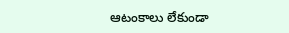ఆటంకాలు లేకుండా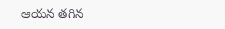ఆయన తగిన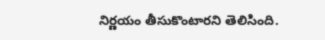నిర్ణయం తీసుకొంటారని తెలిసింది.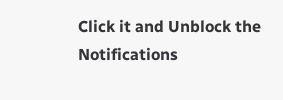Click it and Unblock the Notifications